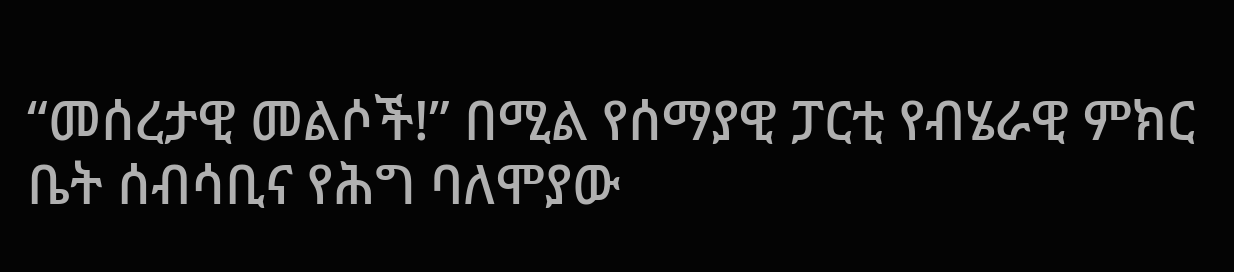“መሰረታዊ መልሶች!” በሚል የሰማያዊ ፓርቲ የብሄራዊ ምክር ቤት ሰብሳቢና የሕግ ባለሞያው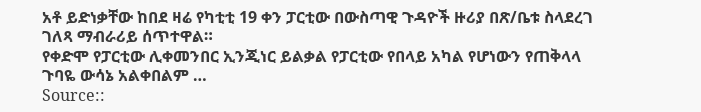አቶ ይድነቃቸው ከበደ ዛሬ የካቲቲ 19 ቀን ፓርቲው በውስጣዊ ጉዳዮች ዙሪያ በጽ/ቤቱ ስላደረገ ገለጻ ማብራሪይ ሰጥተዋል።
የቀድሞ የፓርቲው ሊቀመንበር ኢንጂነር ይልቃል የፓርቲው የበላይ አካል የሆነውን የጠቅላላ ጉባዬ ውሳኔ አልቀበልም …
Source::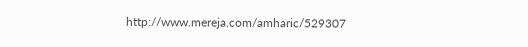http://www.mereja.com/amharic/529307